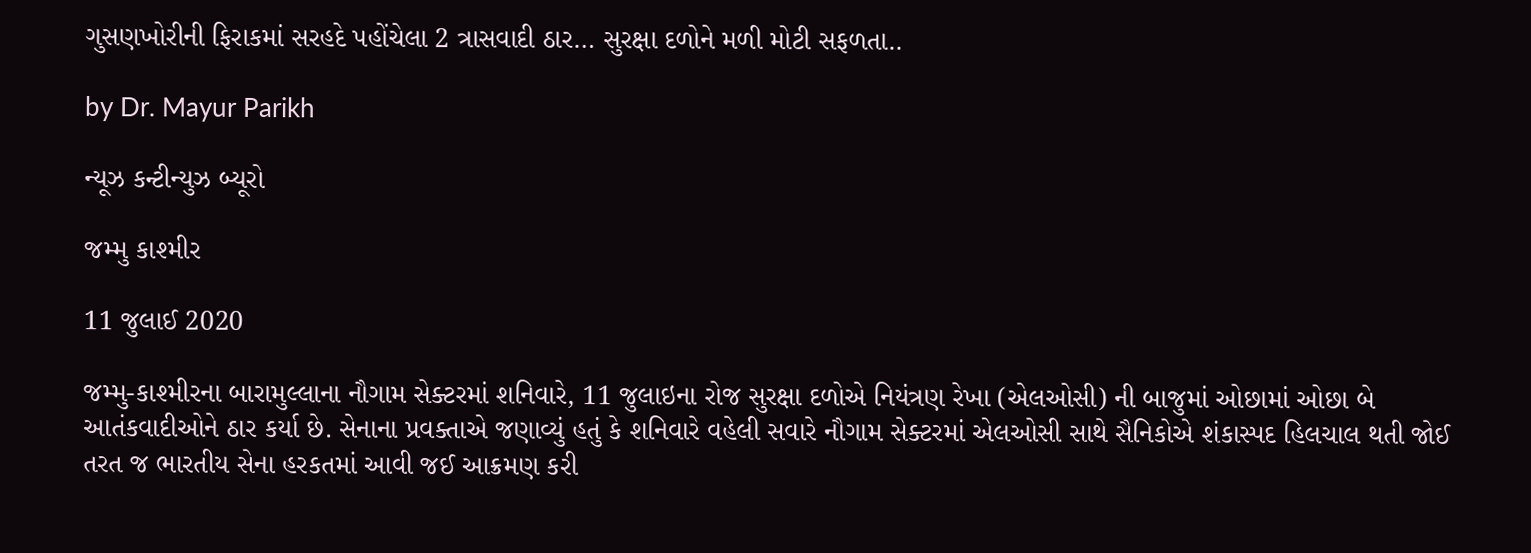ગુસણખોરીની ફિરાકમાં સરહદે પહોંચેલા 2 ત્રાસવાદી ઠાર… સુરક્ષા દળોને મળી મોટી સફળતા..

by Dr. Mayur Parikh

ન્યૂઝ કન્ટીન્યુઝ બ્યૂરો

જમ્મુ કાશ્મીર

11 જુલાઈ 2020

જમ્મુ-કાશ્મીરના બારામુલ્લાના નૌગામ સેક્ટરમાં શનિવારે, 11 જુલાઇના રોજ સુરક્ષા દળોએ નિયંત્રણ રેખા (એલઓસી) ની બાજુમાં ઓછામાં ઓછા બે આતંકવાદીઓને ઠાર કર્યા છે. સેનાના પ્રવક્તાએ જણાવ્યું હતું કે શનિવારે વહેલી સવારે નૌગામ સેક્ટરમાં એલઓસી સાથે સૈનિકોએ શંકાસ્પદ હિલચાલ થતી જોઈ તરત જ ભારતીય સેના હરકતમાં આવી જઈ આક્રમણ કરી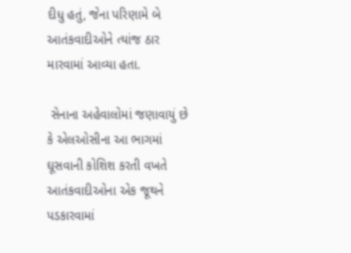દીધુ હતું, જેના પરિણામે બે આતંકવાદીઓને ત્યાંજ ઠાર મારવામાં આવ્યા હતા.

 સેનાના અહેવાલોમાં જણાવાયું છે કે એલઓસીના આ ભાગમાં ઘૂસવાની કોશિશ કરતી વખતે આતંકવાદીઓના એક જૂથને પડકારવામાં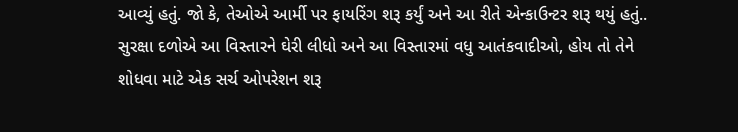આવ્યું હતું. જો કે, તેઓએ આર્મી પર ફાયરિંગ શરૂ કર્યું અને આ રીતે એન્કાઉન્ટર શરૂ થયું હતું.. સુરક્ષા દળોએ આ વિસ્તારને ઘેરી લીધો અને આ વિસ્તારમાં વધુ આતંકવાદીઓ, હોય તો તેને શોધવા માટે એક સર્ચ ઓપરેશન શરૂ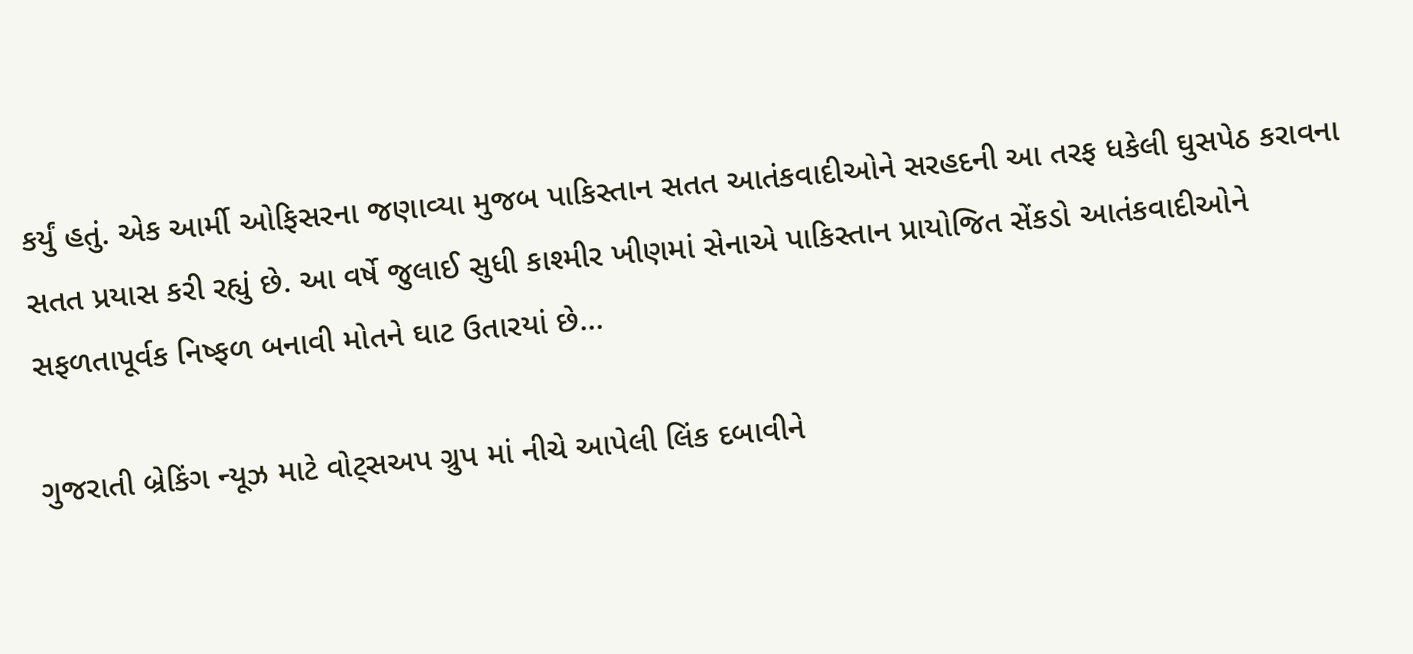કર્યું હતું. એક આર્મી ઓફિસરના જણાવ્યા મુજબ પાકિસ્તાન સતત આતંકવાદીઓને સરહદની આ તરફ ધકેલી ઘુસપેઠ કરાવના સતત પ્રયાસ કરી રહ્યું છે. આ વર્ષે જુલાઈ સુધી કાશ્મીર ખીણમાં સેનાએ પાકિસ્તાન પ્રાયોજિત સેંકડો આતંકવાદીઓને સફળતાપૂર્વક નિષ્ફળ બનાવી મોતને ઘાટ ઉતારયાં છે…

ગુજરાતી બ્રેકિંગ ન્યૂઝ માટે વોટ્સઅપ ગ્રુપ માં નીચે આપેલી લિંક દબાવીને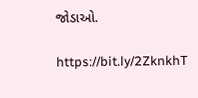જોડાઓ.

https://bit.ly/2ZknkhT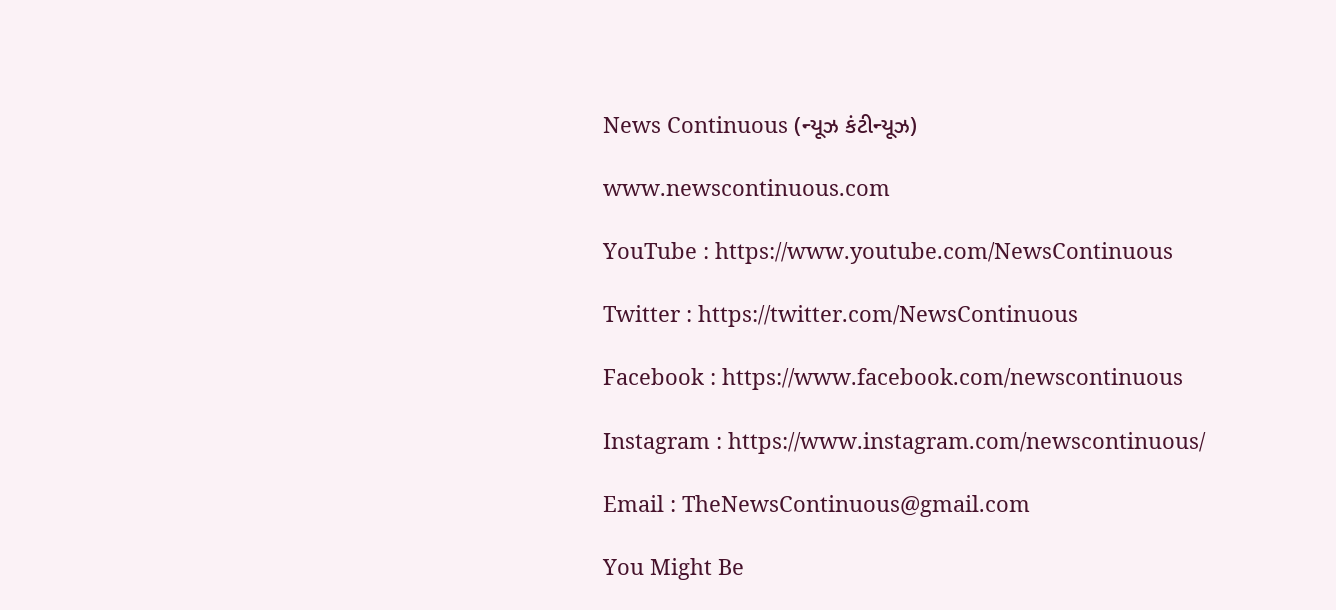News Continuous (ન્યૂઝ કંટીન્યૂઝ)

www.newscontinuous.com

YouTube : https://www.youtube.com/NewsContinuous

Twitter : https://twitter.com/NewsContinuous

Facebook : https://www.facebook.com/newscontinuous

Instagram : https://www.instagram.com/newscontinuous/

Email : TheNewsContinuous@gmail.com

You Might Be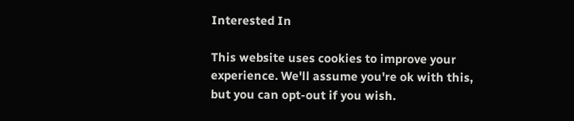Interested In

This website uses cookies to improve your experience. We'll assume you're ok with this, but you can opt-out if you wish.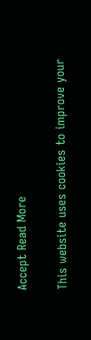Accept Read More

This website uses cookies to improve your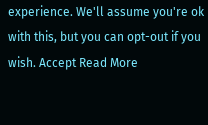experience. We'll assume you're ok with this, but you can opt-out if you wish. Accept Read More